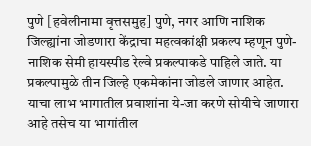पुणे [हवेलीनामा वृत्तसमुह] पुणे, नगर आणि नाशिक जिल्ह्यांना जोडणारा केंद्राचा महत्वकांक्षी प्रकल्प म्हणून पुणे-नाशिक सेमी हायस्पीड रेल्वे प्रकल्पाकडे पाहिले जाते. या प्रकल्पामुळे तीन जिल्हे एकमेकांना जोडले जाणार आहेत. याचा लाभ भागातील प्रवाशांना ये-जा करणे सोयीचे जाणारा आहे तसेच या भागांतील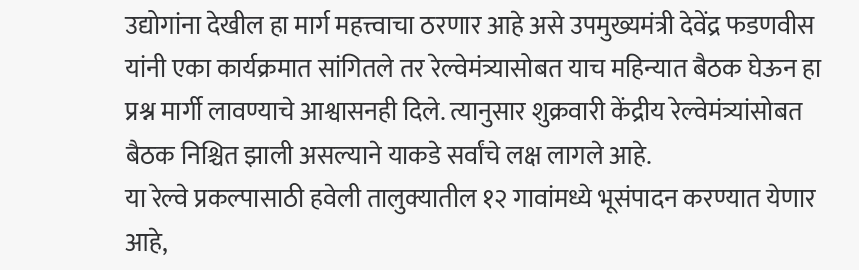उद्योगांना देखील हा मार्ग महत्त्वाचा ठरणार आहे असे उपमुख्यमंत्री देवेंद्र फडणवीस यांनी एका कार्यक्रमात सांगितले तर रेल्वेमंत्र्यासोबत याच महिन्यात बैठक घेऊन हा प्रश्न मार्गी लावण्याचे आश्वासनही दिले. त्यानुसार शुक्रवारी केंद्रीय रेल्वेमंत्र्यांसोबत बैठक निश्चित झाली असल्याने याकडे सर्वांचे लक्ष लागले आहे.
या रेल्वे प्रकल्पासाठी हवेली तालुक्यातील १२ गावांमध्ये भूसंपादन करण्यात येणार आहे,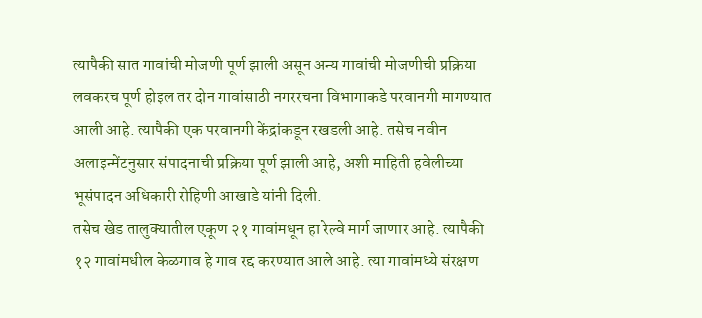त्यापैकी सात गावांची मोजणी पूर्ण झाली असून अन्य गावांची मोजणीची प्रक्रिया लवकरच पूर्ण होइल तर दोन गावांसाठी नगररचना विभागाकडे परवानगी मागण्यात आली आहे. त्यापैकी एक परवानगी केंद्रांकडून रखडली आहे. तसेच नवीन अलाइन्मेंटनुसार संपादनाची प्रक्रिया पूर्ण झाली आहे, अशी माहिती हवेलीच्या भूसंपादन अधिकारी रोहिणी आखाडे यांनी दिली.
तसेच खेड तालुक्यातील एकूण २१ गावांमधून हा रेल्वे मार्ग जाणार आहे. त्यापैकी १२ गावांमधील केळगाव हे गाव रद्द करण्यात आले आहे. त्या गावांमध्ये संरक्षण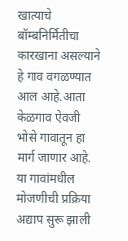खात्याचे बॉम्बनिर्मितीचा कारखाना असल्याने हे गाव वगळण्यात आल आहे.आता केळगाव ऐवजी भोसे गावातून हा मार्ग जाणार आहे. या गावांमधील मोजणीची प्रक्रिया अद्याप सुरू झाली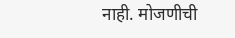नाही. मोजणीची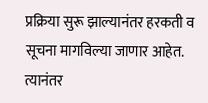प्रक्रिया सुरू झाल्यानंतर हरकती व सूचना मागविल्या जाणार आहेत. त्यानंतर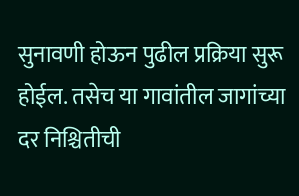सुनावणी होऊन पुढील प्रक्रिया सुरू होईल. तसेच या गावांतील जागांच्या दर निश्चितीची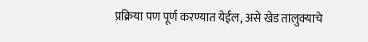प्रक्रिया पण पूर्ण करण्यात येईल, असे खेड तालुक्याचे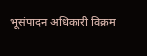भूसंपादन अधिकारी विक्रम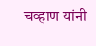चव्हाण यांनी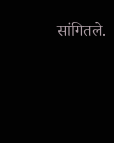सांगितले.